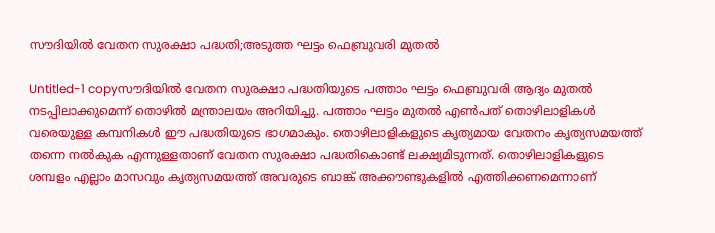സൗദിയില്‍ വേതന സുരക്ഷാ പദ്ധതി;അടുത്ത ഘട്ടം ഫെബ്രുവരി മുതല്‍

Untitled-1 copyസൗദിയില്‍ വേതന സുരക്ഷാ പദ്ധതിയുടെ പത്താം ഘട്ടം ഫെബ്രുവരി ആദ്യം മുതല്‍ നടപ്പിലാക്കുമെന്ന്‌ തൊഴില്‍ മന്ത്രാലയം അറിയിച്ചു. പത്താം ഘട്ടം മുതല്‍ എണ്‍പത്‌ തൊഴിലാളികള്‍ വരെയുള്ള കമ്പനികള്‍ ഈ പദ്ധതിയുടെ ഭാഗമാകും. തൊഴിലാളികളുടെ കൃത്യമായ വേതനം കൃത്യസമയത്ത്‌ തന്നെ നല്‍കുക എന്നുള്ളതാണ്‌ വേതന സുരക്ഷാ പദ്ധതികൊണ്ട്‌ ലക്ഷ്യമിടുന്നത്‌. തൊഴിലാളികളുടെ ശമ്പളം എല്ലാം മാസവും കൃത്യസമയത്ത്‌ അവരുടെ ബാങ്ക്‌ അക്കൗണ്ടുകളില്‍ എത്തിക്കണമെന്നാണ്‌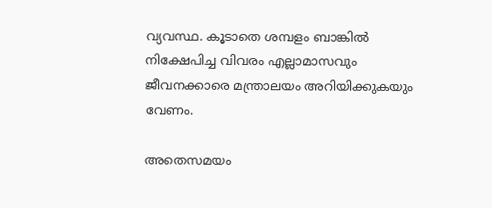വ്യവസ്ഥ. കൂടാതെ ശമ്പളം ബാങ്കില്‍ നിക്ഷേപിച്ച വിവരം എല്ലാമാസവും ജീവനക്കാരെ മന്ത്രാലയം അറിയിക്കുകയും വേണം.

അതെസമയം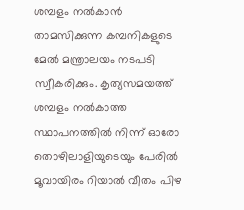ശമ്പളം നല്‍കാന്‍ താമസിക്കുന്ന കമ്പനികളുടെ മേല്‍ മന്ത്രാലയം നടപടി സ്വീകരിക്കും. കൃത്യസമയത്ത്‌ ശമ്പളം നല്‍കാത്ത സ്ഥാപനത്തില്‍ നിന്ന്‌ ഓരോ തൊഴിലാളിയുടെയും പേരില്‍ മൂവായിരം റിയാല്‍ വീതം പിഴ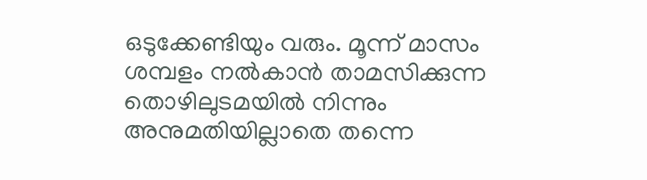ഒടുക്കേണ്ടിയും വരും. മൂന്ന്‌ മാസം ശമ്പളം നല്‍കാന്‍ താമസിക്കുന്ന തൊഴിലുടമയില്‍ നിന്നും അനുമതിയില്ലാതെ തന്നെ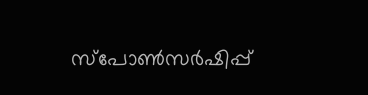സ്‌പോണ്‍സര്‍ഷിപ്പ്‌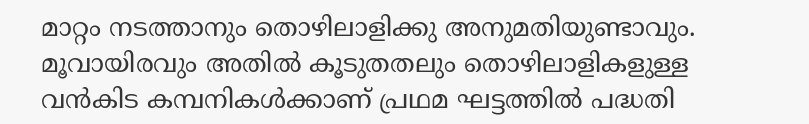മാറ്റം നടത്താനും തൊഴിലാളിക്കു അനുമതിയുണ്ടാവും. മൂവായിരവും അതില്‍ കൂടുതതലും തൊഴിലാളികളുള്ള വന്‍കിട കമ്പനികള്‍ക്കാണ്‌ പ്രഥമ ഘട്ടത്തില്‍ പദ്ധതി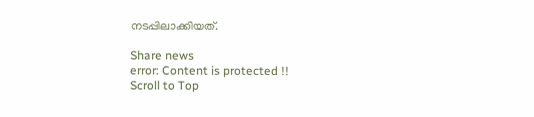നടപ്പിലാക്കിയത്‌.

Share news
error: Content is protected !!
Scroll to Top